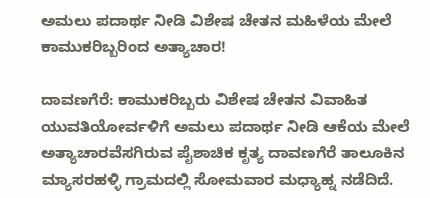ಅಮಲು ಪದಾರ್ಥ ನೀಡಿ ವಿಶೇಷ ಚೇತನ ಮಹಿಳೆಯ ಮೇಲೆ ಕಾಮುಕರಿಬ್ಬರಿಂದ ಅತ್ಯಾಚಾರ!

ದಾವಣಗೆರೆ: ಕಾಮುಕರಿಬ್ಬರು ವಿಶೇಷ ಚೇತನ ವಿವಾಹಿತ ಯುವತಿಯೋರ್ವಳಿಗೆ ಅಮಲು ಪದಾರ್ಥ ನೀಡಿ ಆಕೆಯ ಮೇಲೆ ಅತ್ಯಾಚಾರವೆಸಗಿರುವ ಪೈಶಾಚಿಕ ಕೃತ್ಯ ದಾವಣಗೆರೆ ತಾಲೂಕಿನ‌ ಮ್ಯಾಸರಹಳ್ಳಿ ಗ್ರಾಮದಲ್ಲಿ ಸೋಮವಾರ ಮಧ್ಯಾಹ್ನ ನಡೆದಿದೆ.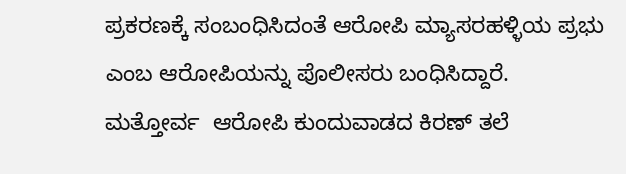ಪ್ರಕರಣಕ್ಕೆ ಸಂಬಂಧಿಸಿದಂತೆ ಆರೋಪಿ ಮ್ಯಾಸರಹಳ್ಳಿಯ ಪ್ರಭು ಎಂಬ ಆರೋಪಿಯನ್ನು ಪೊಲೀಸರು ಬಂಧಿಸಿದ್ದಾರೆ. ಮತ್ತೋರ್ವ  ಆರೋಪಿ ಕುಂದುವಾಡದ ಕಿರಣ್ ತಲೆ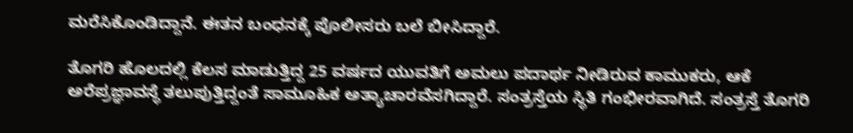ಮರೆಸಿಕೊಂಡಿದ್ದಾನೆ. ಈತನ ಬಂಧನಕ್ಕೆ ಪೊಲೀಸರು ಬಲೆ ಬೀಸಿದ್ದಾರೆ.

ತೊಗರಿ ಹೊಲದಲ್ಲಿ ಕೆಲಸ ಮಾಡುತ್ತಿದ್ದ 25 ವರ್ಷದ ಯುವತಿಗೆ ಅಮಲು ಪದಾರ್ಥ ನೀಡಿರುವ ಕಾಮುಕರು, ಆಕೆ ಅರೆಪ್ರಜ್ಞಾವಸ್ಥೆ ತಲುಪುತ್ತಿದ್ದಂತೆ ಸಾಮೂಹಿಕ ಅತ್ಯಾಚಾರವೆಸಗಿದ್ದಾರೆ. ಸಂತ್ರಸ್ತೆಯ ಸ್ಥಿತಿ ಗಂಭೀರವಾಗಿದೆ. ಸಂತ್ರಸ್ತೆ ತೊಗರಿ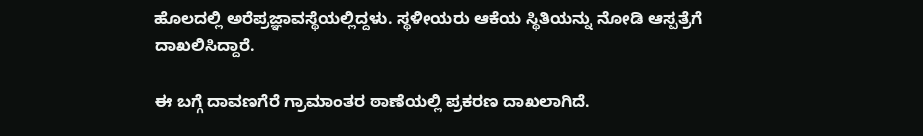ಹೊಲದಲ್ಲಿ ಅರೆಪ್ರಜ್ಞಾವಸ್ಥೆಯಲ್ಲಿದ್ದಳು. ಸ್ಥಳೀಯರು ಆಕೆಯ ಸ್ಥಿತಿಯನ್ನು ನೋಡಿ ಆಸ್ಪತ್ರೆಗೆ ದಾಖಲಿಸಿದ್ದಾರೆ.

ಈ ಬಗ್ಗೆ ದಾವಣಗೆರೆ ಗ್ರಾಮಾಂತರ ಠಾಣೆಯಲ್ಲಿ ಪ್ರಕರಣ ದಾಖಲಾಗಿದೆ.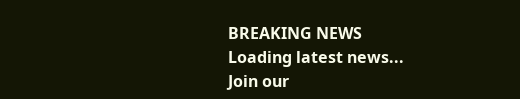BREAKING NEWS
Loading latest news...
Join our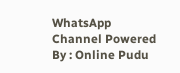WhatsApp Channel Powered By : Online Pudu